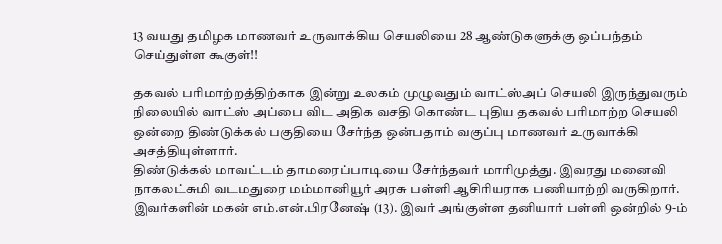13 வயது தமிழக மாணவர் உருவாக்கிய செயலியை 28 ஆண்டுகளுக்கு ஒப்பந்தம் செய்துள்ள கூகுள்!!

தகவல் பரிமாற்றத்திற்காக இன்று உலகம் முழுவதும் வாட்ஸ்அப் செயலி இருந்துவரும் நிலையில் வாட்ஸ் அப்பை விட அதிக வசதி கொண்ட புதிய தகவல் பரிமாற்ற செயலி ஒன்றை திண்டுக்கல் பகுதியை சேர்ந்த ஒன்பதாம் வகுப்பு மாணவர் உருவாக்கி அசத்தியுள்ளார்.
திண்டுக்கல் மாவட்டம் தாமரைப்பாடியை சேர்ந்தவர் மாரிமுத்து. இவரது மனைவி நாகலட்சுமி வடமதுரை மம்மானியூர் அரசு பள்ளி ஆசிரியராக பணியாற்றி வருகிறார். இவர்களின் மகன் எம்.என்.பிரனேஷ் (13). இவர் அங்குள்ள தனியார் பள்ளி ஒன்றில் 9-ம்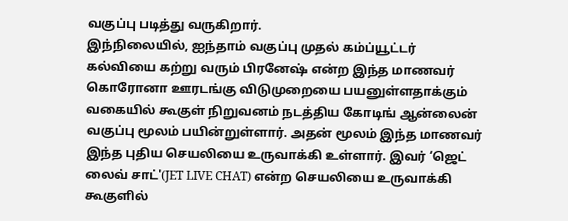வகுப்பு படித்து வருகிறார்.
இந்நிலையில், ஐந்தாம் வகுப்பு முதல் கம்ப்யூட்டர் கல்வியை கற்று வரும் பிரனேஷ் என்ற இந்த மாணவர் கொரோனா ஊரடங்கு விடுமுறையை பயனுள்ளதாக்கும் வகையில் கூகுள் நிறுவனம் நடத்திய கோடிங் ஆன்லைன் வகுப்பு மூலம் பயின்றுள்ளார். அதன் மூலம் இந்த மாணவர் இந்த புதிய செயலியை உருவாக்கி உள்ளார். இவர் ‘ஜெட் லைவ் சாட்'(JET LIVE CHAT) என்ற செயலியை உருவாக்கி கூகுளில்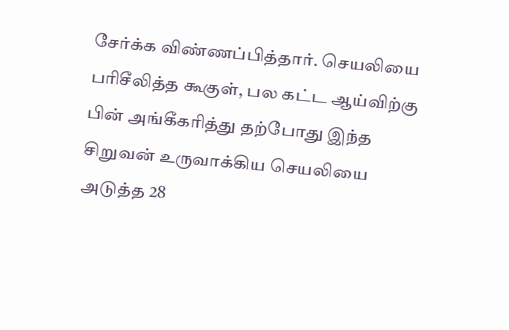சேர்க்க விண்ணப்பித்தார். செயலியை பரிசீலித்த கூகுள், பல கட்ட ஆய்விற்கு பின் அங்கீகரித்து தற்போது இந்த சிறுவன் உருவாக்கிய செயலியை அடுத்த 28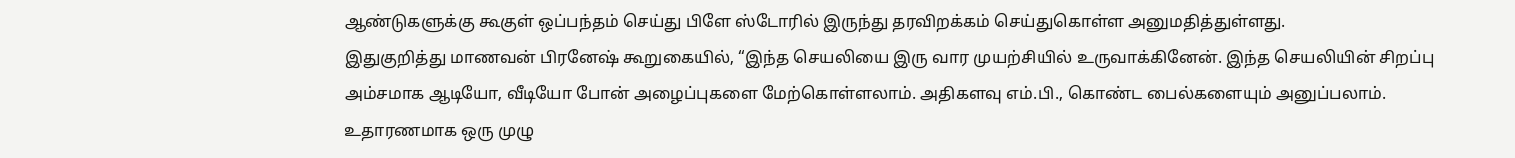ஆண்டுகளுக்கு கூகுள் ஒப்பந்தம் செய்து பிளே ஸ்டோரில் இருந்து தரவிறக்கம் செய்துகொள்ள அனுமதித்துள்ளது.
இதுகுறித்து மாணவன் பிரனேஷ் கூறுகையில், “இந்த செயலியை இரு வார முயற்சியில் உருவாக்கினேன். இந்த செயலியின் சிறப்பு அம்சமாக ஆடியோ, வீடியோ போன் அழைப்புகளை மேற்கொள்ளலாம். அதிகளவு எம்.பி., கொண்ட பைல்களையும் அனுப்பலாம். உதாரணமாக ஒரு முழு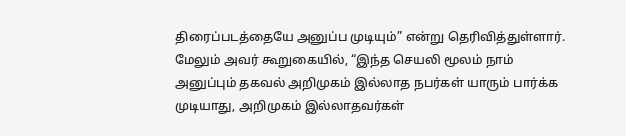திரைப்படத்தையே அனுப்ப முடியும்” என்று தெரிவித்துள்ளார்.
மேலும் அவர் கூறுகையில், “இந்த செயலி மூலம் நாம் அனுப்பும் தகவல் அறிமுகம் இல்லாத நபர்கள் யாரும் பார்க்க முடியாது, அறிமுகம் இல்லாதவர்கள்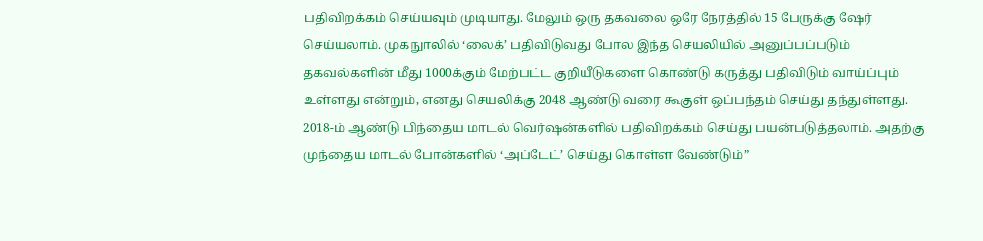பதிவிறக்கம் செய்யவும் முடியாது. மேலும் ஒரு தகவலை ஒரே நேரத்தில் 15 பேருக்கு ஷேர் செய்யலாம். முகநுாலில் ‘லைக்’ பதிவிடுவது போல இந்த செயலியில் அனுப்பப்படும் தகவல்களின் மீது 1000க்கும் மேற்பட்ட குறியீடுகளை கொண்டு கருத்து பதிவிடும் வாய்ப்பும் உள்ளது என்றும், எனது செயலிக்கு 2048 ஆண்டு வரை கூகுள் ஒப்பந்தம் செய்து தந்துள்ளது. 2018-ம் ஆண்டு பிந்தைய மாடல் வெர்ஷன்களில் பதிவிறக்கம் செய்து பயன்படுத்தலாம். அதற்கு முந்தைய மாடல் போன்களில் ‘அப்டேட்’ செய்து கொள்ள வேண்டும்”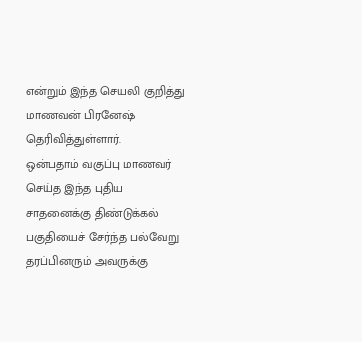என்றும் இந்த செயலி குறித்து மாணவன் பிரனேஷ் தெரிவித்துள்ளார்.
ஒன்பதாம் வகுப்பு மாணவர் செய்த இந்த புதிய சாதனைக்கு திண்டுக்கல் பகுதியைச் சேர்ந்த பல்வேறு தரப்பினரும் அவருக்கு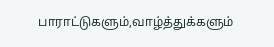பாராட்டுகளும்,வாழ்த்துக்களும்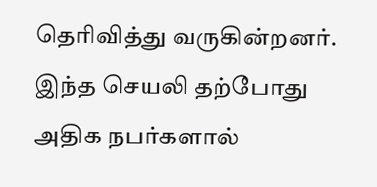தெரிவித்து வருகின்றனர். இந்த செயலி தற்போது அதிக நபர்களால்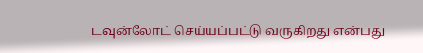டவுன்லோட் செய்யப்பட்டு வருகிறது என்பது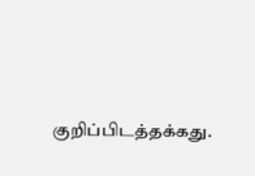குறிப்பிடத்தக்கது.